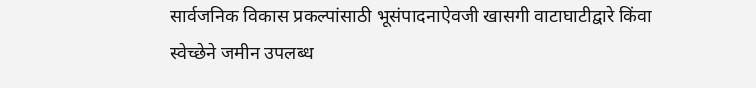सार्वजनिक विकास प्रकल्पांसाठी भूसंपादनाऐवजी खासगी वाटाघाटीद्वारे किंवा स्वेच्छेने जमीन उपलब्ध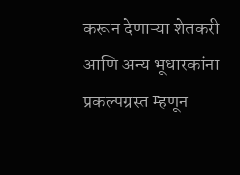करून देणाऱ्या शेतकरी आणि अन्य भूधारकांना प्रकल्पग्रस्त म्हणून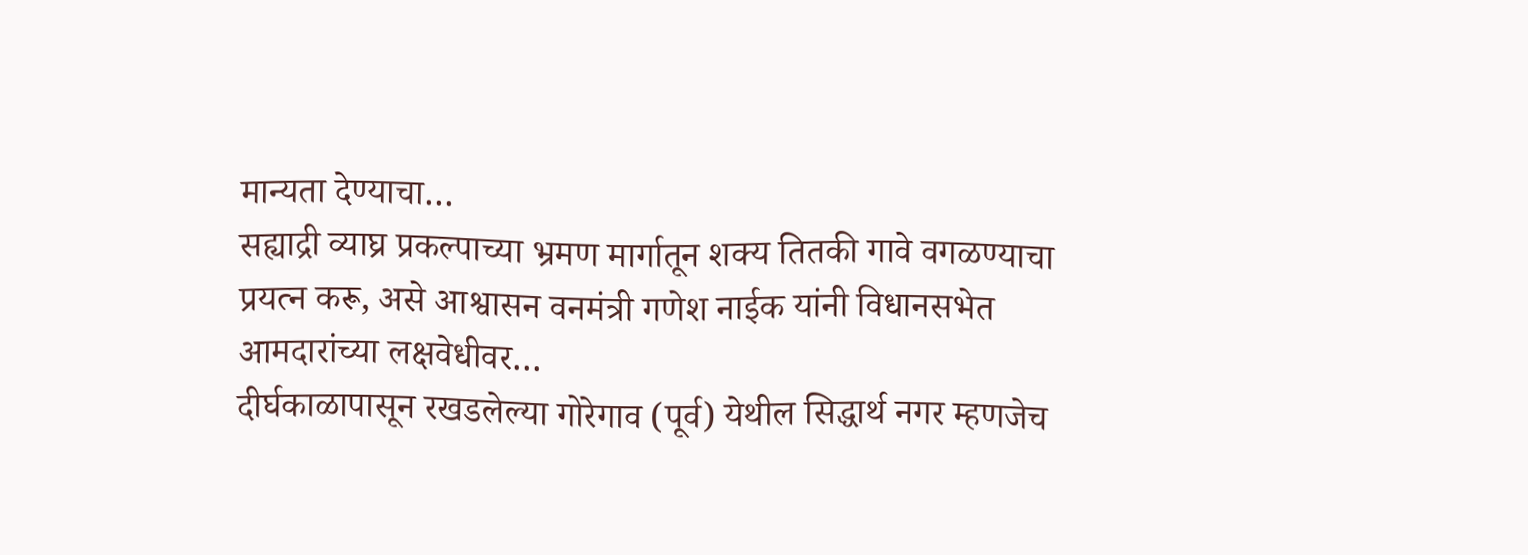मान्यता देण्याचा…
सह्याद्री व्याघ्र प्रकल्पाच्या भ्रमण मार्गातून शक्य तितकी गावे वगळण्याचा प्रयत्न करू, असे आश्वासन वनमंत्री गणेश नाईक यांनी विधानसभेत आमदारांच्या लक्षवेधीवर…
दीर्घकाळापासून रखडलेल्या गोरेगाव (पूर्व) येथील सिद्धार्थ नगर म्हणजेच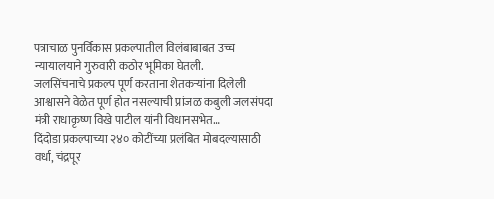पत्राचाळ पुनर्विकास प्रकल्पातील विलंबाबाबत उच्च न्यायालयाने गुरुवारी कठोर भूमिका घेतली.
जलसिंचनाचे प्रकल्प पूर्ण करताना शेतकऱ्यांना दिलेली आश्वासने वेळेत पूर्ण होत नसल्याची प्रांजळ कबुली जलसंपदा मंत्री राधाकृष्ण विखे पाटील यांनी विधानसभेत…
दिंदोडा प्रकल्पाच्या २४० कोटींच्या प्रलंबित मोबदल्यासाठी वर्धा, चंद्रपूर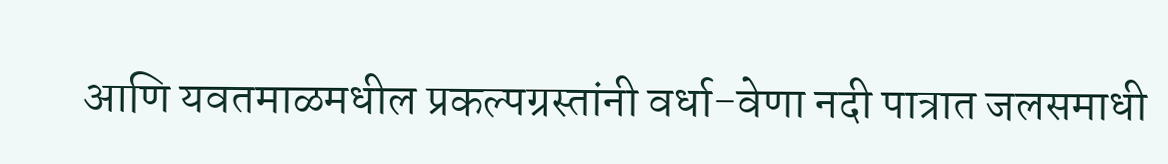आणि यवतमाळमधील प्रकल्पग्रस्तांनी वर्धा-वेणा नदी पात्रात जलसमाधी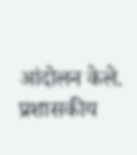आंदोलन केले. प्रशासकीय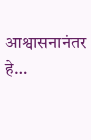आश्वासनानंतर हे…